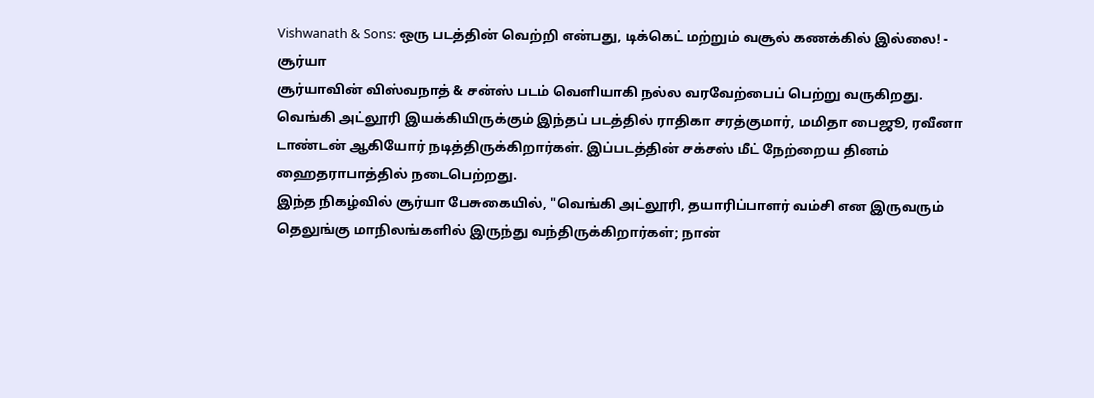Vishwanath & Sons: ஒரு படத்தின் வெற்றி என்பது, டிக்கெட் மற்றும் வசூல் கணக்கில் இல்லை! - சூர்யா
சூர்யாவின் விஸ்வநாத் & சன்ஸ் படம் வெளியாகி நல்ல வரவேற்பைப் பெற்று வருகிறது.
வெங்கி அட்லூரி இயக்கியிருக்கும் இந்தப் படத்தில் ராதிகா சரத்குமார், மமிதா பைஜூ, ரவீனா டாண்டன் ஆகியோர் நடித்திருக்கிறார்கள். இப்படத்தின் சக்சஸ் மீட் நேற்றைய தினம் ஹைதராபாத்தில் நடைபெற்றது.
இந்த நிகழ்வில் சூர்யா பேசுகையில், "வெங்கி அட்லூரி, தயாரிப்பாளர் வம்சி என இருவரும் தெலுங்கு மாநிலங்களில் இருந்து வந்திருக்கிறார்கள்; நான்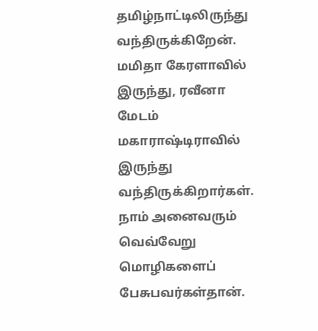தமிழ்நாட்டிலிருந்து வந்திருக்கிறேன். மமிதா கேரளாவில் இருந்து, ரவீனா மேடம் மகாராஷ்டிராவில் இருந்து வந்திருக்கிறார்கள்.
நாம் அனைவரும் வெவ்வேறு மொழிகளைப் பேசுபவர்கள்தான்.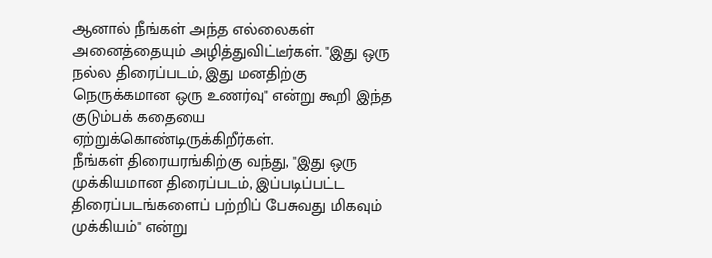ஆனால் நீங்கள் அந்த எல்லைகள் அனைத்தையும் அழித்துவிட்டீர்கள். "இது ஒரு நல்ல திரைப்படம், இது மனதிற்கு நெருக்கமான ஒரு உணர்வு" என்று கூறி இந்த குடும்பக் கதையை ஏற்றுக்கொண்டிருக்கிறீர்கள்.
நீங்கள் திரையரங்கிற்கு வந்து, "இது ஒரு முக்கியமான திரைப்படம், இப்படிப்பட்ட திரைப்படங்களைப் பற்றிப் பேசுவது மிகவும் முக்கியம்" என்று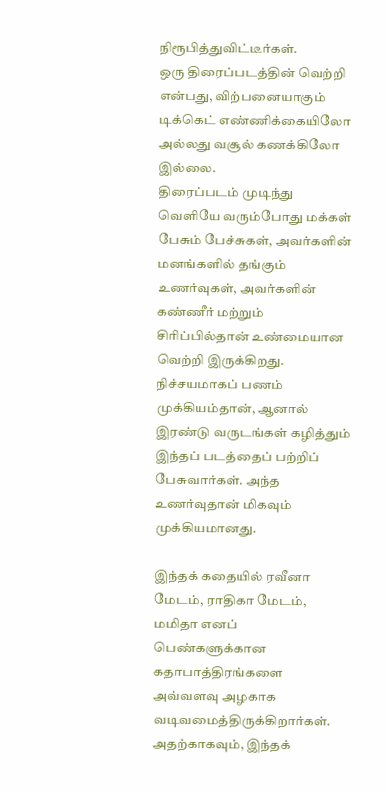நிரூபித்துவிட்டீர்கள்.
ஒரு திரைப்படத்தின் வெற்றி என்பது, விற்பனையாகும் டிக்கெட் எண்ணிக்கையிலோ அல்லது வசூல் கணக்கிலோ இல்லை.
திரைப்படம் முடிந்து வெளியே வரும்போது மக்கள் பேசும் பேச்சுகள், அவர்களின் மனங்களில் தங்கும் உணர்வுகள், அவர்களின் கண்ணீர் மற்றும் சிரிப்பில்தான் உண்மையான வெற்றி இருக்கிறது.
நிச்சயமாகப் பணம் முக்கியம்தான், ஆனால் இரண்டு வருடங்கள் கழித்தும் இந்தப் படத்தைப் பற்றிப் பேசுவார்கள். அந்த உணர்வுதான் மிகவும் முக்கியமானது.

இந்தக் கதையில் ரவீனா மேடம், ராதிகா மேடம், மமிதா எனப் பெண்களுக்கான கதாபாத்திரங்களை அவ்வளவு அழகாக வடிவமைத்திருக்கிறார்கள். அதற்காகவும், இந்தக்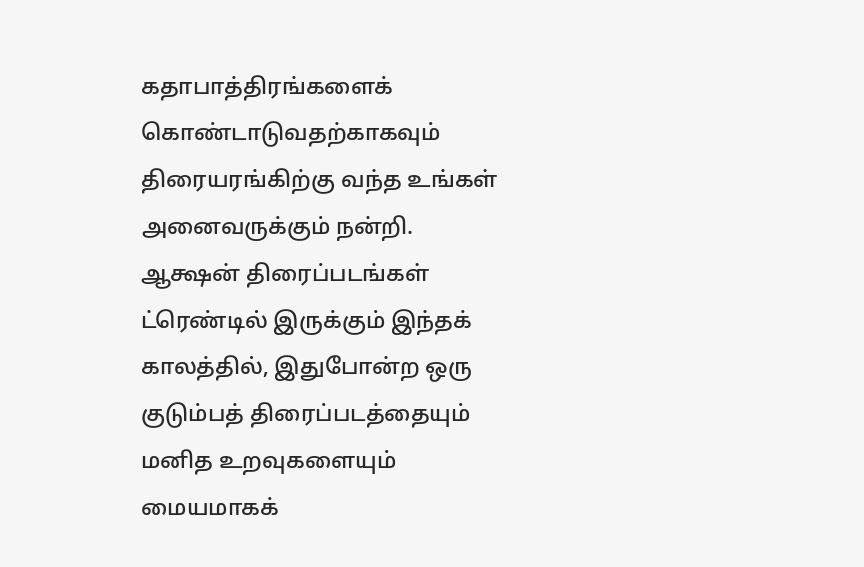கதாபாத்திரங்களைக் கொண்டாடுவதற்காகவும் திரையரங்கிற்கு வந்த உங்கள் அனைவருக்கும் நன்றி.
ஆக்ஷன் திரைப்படங்கள் ட்ரெண்டில் இருக்கும் இந்தக் காலத்தில், இதுபோன்ற ஒரு குடும்பத் திரைப்படத்தையும் மனித உறவுகளையும் மையமாகக்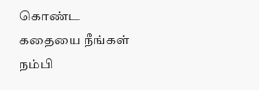கொண்ட கதையை நீங்கள் நம்பி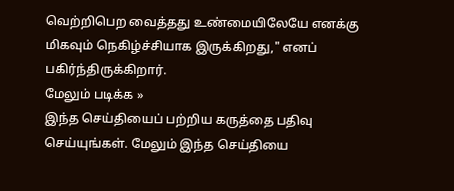வெற்றிபெற வைத்தது உண்மையிலேயே எனக்கு மிகவும் நெகிழ்ச்சியாக இருக்கிறது," எனப் பகிர்ந்திருக்கிறார்.
மேலும் படிக்க »
இந்த செய்தியைப் பற்றிய கருத்தை பதிவு செய்யுங்கள். மேலும் இந்த செய்தியை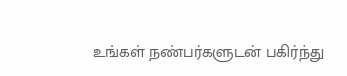உங்கள் நண்பர்களுடன் பகிர்ந்து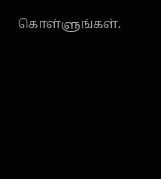கொள்ளுங்கள்.